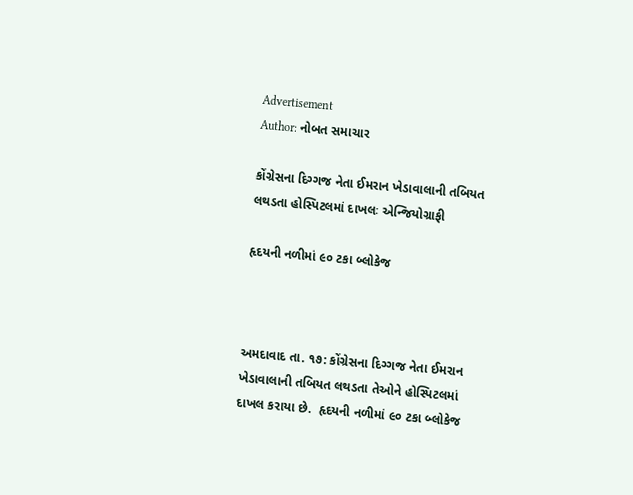Advertisement
Author: નોબત સમાચાર

કોંગ્રેસના દિગ્ગજ નેતા ઈમરાન ખેડાવાલાની તબિયત લથડતા હોસ્પિટલમાં દાખલઃ એન્જિયોગ્રાફી

હૃદયની નળીમાં ૯૦ ટકા બ્લોકેજ



અમદાવાદ તા. ૧૭: કોંગ્રેસના દિગ્ગજ નેતા ઈમરાન ખેડાવાલાની તબિયત લથડતા તેઓને હોસ્પિટલમાં દાખલ કરાયા છે.  હૃદયની નળીમાં ૯૦ ટકા બ્લોકેજ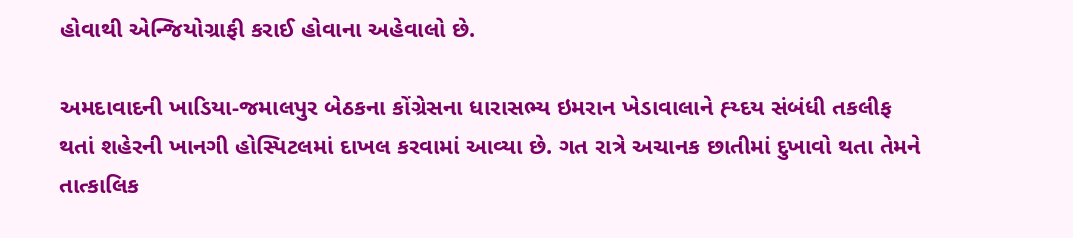હોવાથી એન્જિયોગ્રાફી કરાઈ હોવાના અહેવાલો છે.

અમદાવાદની ખાડિયા-જમાલપુર બેઠકના કોંગ્રેસના ધારાસભ્ય ઇમરાન ખેડાવાલાને હ્ય્દય સંબંધી તકલીફ થતાં શહેરની ખાનગી હોસ્પિટલમાં દાખલ કરવામાં આવ્યા છે. ગત રાત્રે અચાનક છાતીમાં દુખાવો થતા તેમને તાત્કાલિક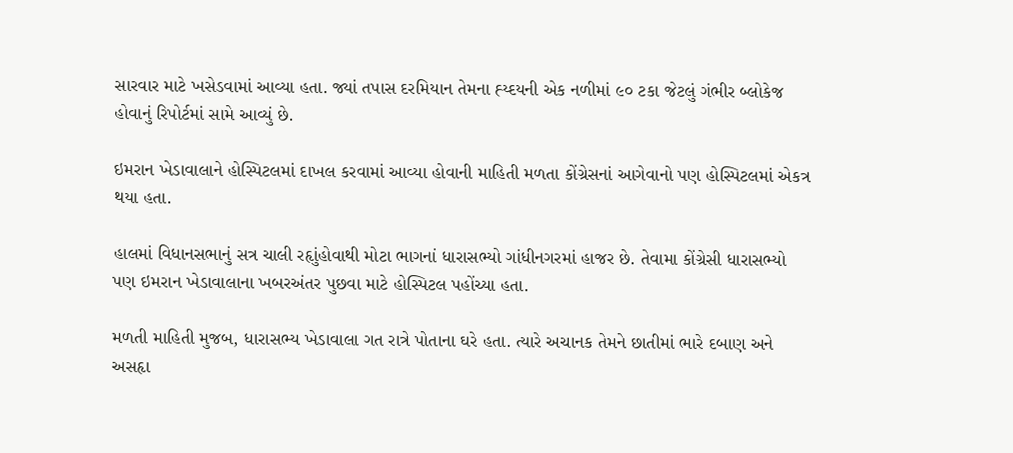સારવાર માટે ખસેડવામાં આવ્યા હતા. જ્યાં તપાસ દરમિયાન તેમના હ્ય્દયની એક નળીમાં ૯૦ ટકા જેટલું ગંભીર બ્લોકેજ હોવાનું રિપોર્ટમાં સામે આવ્યું છે.

ઇમરાન ખેડાવાલાને હોસ્પિટલમાં દાખલ કરવામાં આવ્યા હોવાની માહિતી મળતા કોંગ્રેસનાં આગેવાનો પણ હોસ્પિટલમાં એકત્ર થયા હતા.

હાલમાં વિધાનસભાનું સત્ર ચાલી રહૃાુંહોવાથી મોટા ભાગનાં ધારાસભ્યો ગાંધીનગરમાં હાજર છે. તેવામા કોંગ્રેસી ધારાસભ્યો પણ ઇમરાન ખેડાવાલાના ખબરઅંતર પુછવા માટે હોસ્પિટલ પહોંચ્યા હતા.

મળતી માહિતી મુજબ, ધારાસભ્ય ખેડાવાલા ગત રાત્રે પોતાના ઘરે હતા. ત્યારે અચાનક તેમને છાતીમાં ભારે દબાણ અને અસહૃા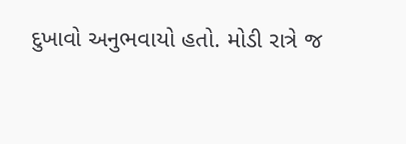દુખાવો અનુભવાયો હતો. મોડી રાત્રે જ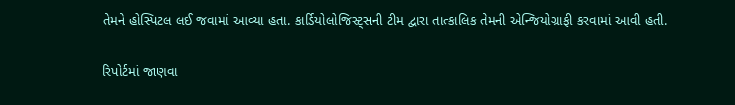તેમને હોસ્પિટલ લઈ જવામાં આવ્યા હતા. કાર્ડિયોલોજિસ્ટ્સની ટીમ દ્વારા તાત્કાલિક તેમની એન્જિયોગ્રાફી કરવામાં આવી હતી.

રિપોર્ટમાં જાણવા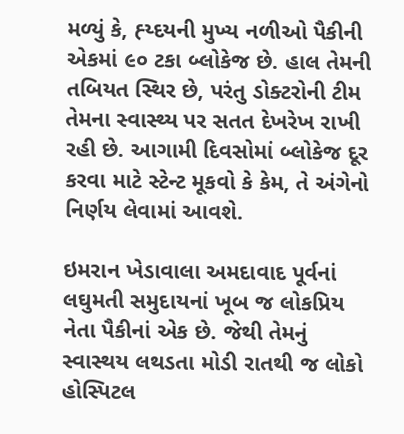મળ્યું કે, હ્ય્દયની મુખ્ય નળીઓ પૈકીની એકમાં ૯૦ ટકા બ્લોકેજ છે. હાલ તેમની તબિયત સ્થિર છે, પરંતુ ડોક્ટરોની ટીમ તેમના સ્વાસ્થ્ય પર સતત દેખરેખ રાખી રહી છે. આગામી દિવસોમાં બ્લોકેજ દૂર કરવા માટે સ્ટેન્ટ મૂકવો કે કેમ, તે અંગેનો નિર્ણય લેવામાં આવશે.

ઇમરાન ખેડાવાલા અમદાવાદ પૂર્વનાં લઘુમતી સમુદાયનાં ખૂબ જ લોકપ્રિય નેતા પૈકીનાં એક છે. જેથી તેમનું સ્વાસ્થય લથડતા મોડી રાતથી જ લોકો હોસ્પિટલ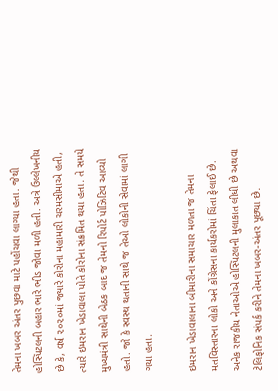તેમના ખબર અંતર પુછવા માટે પહોંચવા લાગ્યા હતા. જેથી હોસ્પિટલની બહાર ભારે ભીડ જોવા મળી હતી. અત્રે ઉલ્લેખનીય છે કે, વર્ષ ૨૦૨૦માં જ્યારે કોરોના મહામારી ચરમસીમાએ હતી, ત્યારે ઇમરાન ખેડાવાલા પોતે કોરોના સંક્રમિત થયા હતા. તે સમયે મુખ્યમંત્રી સાથેની બેઠક બાદ જ તેમનો રિપોર્ટ પોઝિટિવ આવ્યો હતો. જો કે સ્વસ્થ થતાની સાથે જ તેઓ લોકોની સેવામાં લાગી ગયા હતા.

ઇમરાન ખેડાવાલાના બીમારીના સમાચાર મળતા જ તેમના મતવિસ્તારના લોકો અને કોંગ્રેસના કાર્યકરોમાં ચિંતા ફેલાઈ છે. અનેક રાજકીય નેતાઓએ હોસ્પિટલની મુલાકાત લીધી છે અથવા ટેલિફોનિક સંપર્ક કરીને તેમના ખબર-અંતર પૂછ્યા છે.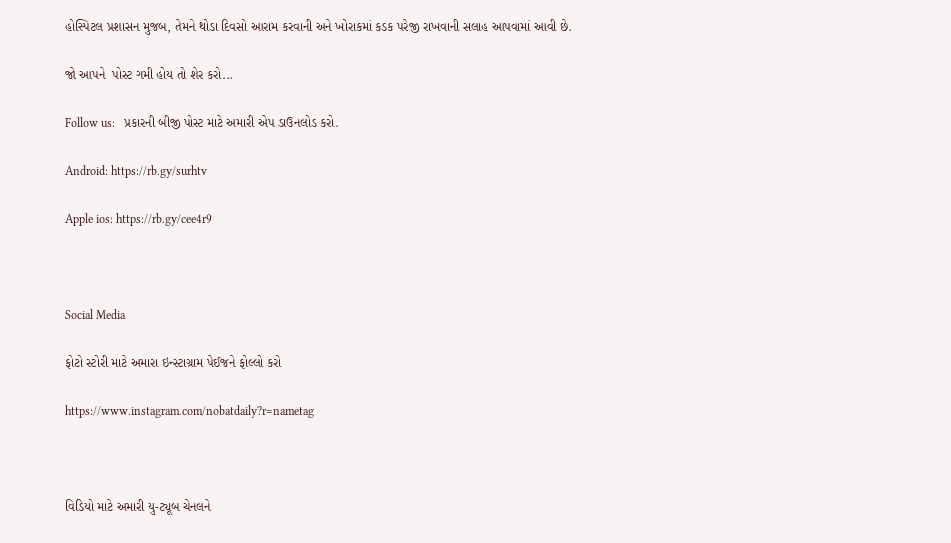હોસ્પિટલ પ્રશાસન મુજબ, તેમને થોડા દિવસો આરામ કરવાની અને ખોરાકમાં કડક પરેજી રાખવાની સલાહ આપવામાં આવી છે.

જો આપને  પોસ્ટ ગમી હોય તો શેર કરો...

Follow us:   પ્રકારની બીજી પોસ્ટ માટે અમારી એપ ડાઉનલોડ કરો.

Android: https://rb.gy/surhtv

Apple ios: https://rb.gy/cee4r9



Social Media

ફોટો સ્ટોરી માટે અમારા ઇન્સ્ટાગ્રામ પેઈજને ફોલ્લો કરો

https://www.instagram.com/nobatdaily?r=nametag



વિડિયો માટે અમારી યુ-ટ્યૂબ ચેનલને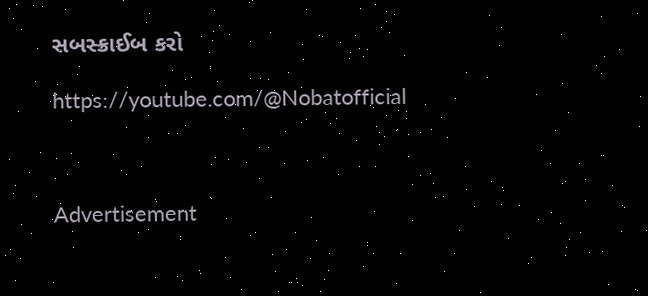સબસ્ક્રાઈબ કરો

https://youtube.com/@Nobatofficial



Advertisement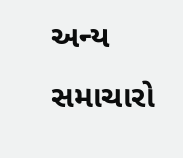અન્ય સમાચારો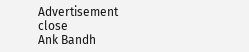Advertisement
close
Ank Bandh